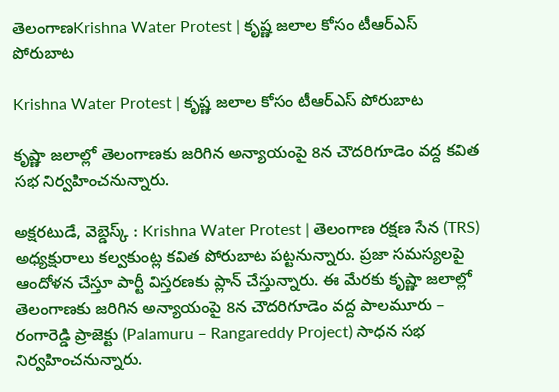తెలంగాణKrishna Water Protest | కృష్ణ జలాల కోసం టీఆర్ఎస్ పోరుబాట

Krishna Water Protest | కృష్ణ జలాల కోసం టీఆర్ఎస్ పోరుబాట

కృష్ణా జలాల్లో తెలంగాణకు జరిగిన అన్యాయంపై 8న చౌదరిగూడెం వద్ద కవిత సభ నిర్వహించనున్నారు.

అక్షరటుడే, వెబ్డెస్క్ : Krishna Water Protest | తెలంగాణ రక్షణ సేన (TRS) అధ్యక్షురాలు కల్వకుంట్ల కవిత పోరుబాట పట్టనున్నారు. ప్రజా సమస్యలపై ఆందోళన చేస్తూ పార్టీ విస్తరణకు ప్లాన్ చేస్తున్నారు. ఈ మేరకు కృష్ణా జలాల్లో తెలంగాణకు జరిగిన అన్యాయంపై 8న చౌదరిగూడెం వద్ద పాలమూరు – రంగారెడ్డి ప్రాజెక్టు (Palamuru – Rangareddy Project) సాధన సభ నిర్వహించనున్నారు.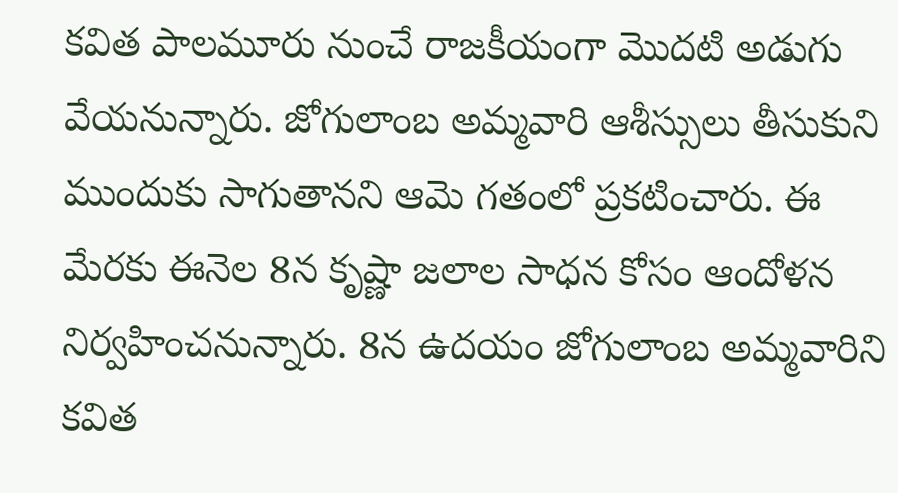కవిత పాలమూరు నుంచే రాజకీయంగా మొదటి అడుగు వేయనున్నారు. జోగులాంబ అమ్మవారి ఆశీస్సులు తీసుకుని ముందుకు సాగుతానని ఆమె గతంలో ప్రకటించారు. ఈ మేరకు ఈనెల 8న కృష్ణా జలాల సాధన కోసం ఆందోళన నిర్వహించనున్నారు. 8న ఉదయం జోగులాంబ అమ్మవారిని కవిత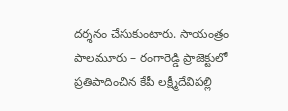దర్శనం చేసుకుంటారు. సాయంత్రం పాలమూరు – రంగారెడ్డి ప్రాజెక్టులో ప్రతిపాదించిన కేపీ లక్ష్మీదేవిపల్లి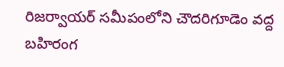రిజర్వాయర్ సమీపంలోని చౌదరిగూడెం వద్ద బహిరంగ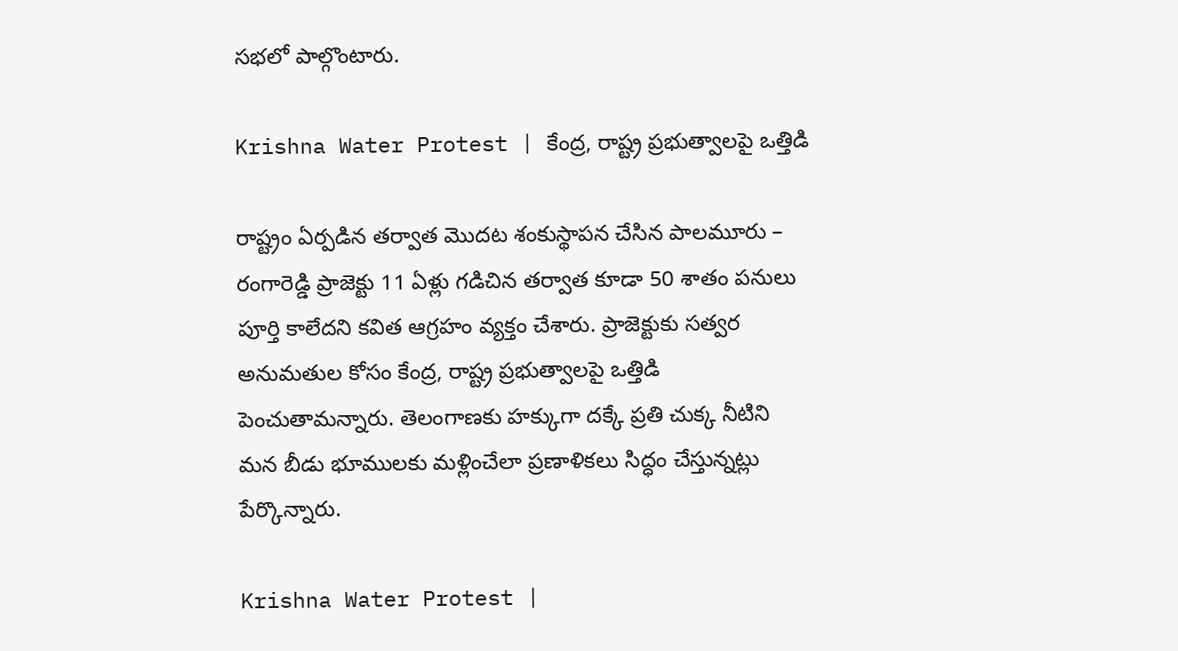సభలో పాల్గొంటారు.

Krishna Water Protest | కేంద్ర, రాష్ట్ర ప్రభుత్వాలపై ఒత్తిడి

రాష్ట్రం ఏర్పడిన తర్వాత మొదట శంకుస్థాపన చేసిన పాలమూరు – రంగారెడ్డి ప్రాజెక్టు 11 ఏళ్లు గడిచిన తర్వాత కూడా 50 శాతం పనులు పూర్తి కాలేదని కవిత ఆగ్రహం వ్యక్తం చేశారు. ప్రాజెక్టుకు సత్వర అనుమతుల కోసం కేంద్ర, రాష్ట్ర ప్రభుత్వాలపై ఒత్తిడి పెంచుతామన్నారు. తెలంగాణకు హక్కుగా దక్కే ప్రతి చుక్క నీటిని మన బీడు భూములకు మళ్లించేలా ప్రణాళికలు సిద్ధం చేస్తున్నట్లు పేర్కొన్నారు.

Krishna Water Protest |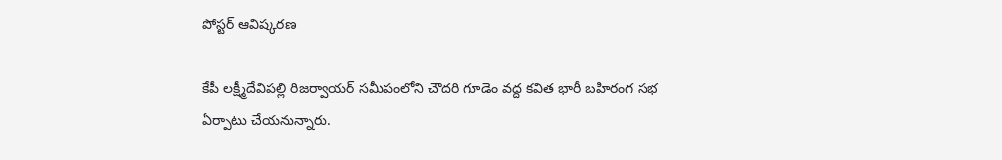పోస్టర్ ఆవిష్కరణ

కేపీ లక్ష్మీదేవిపల్లి రిజర్వాయర్ సమీపంలోని చౌదరి గూడెం వద్ద కవిత భారీ బహిరంగ సభ ఏర్పాటు చేయనున్నారు.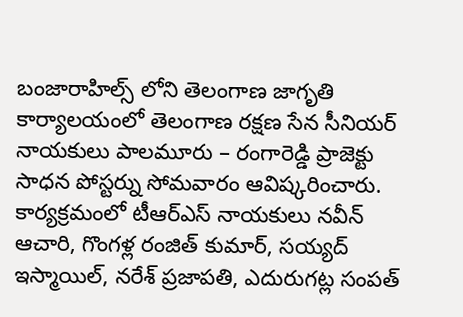బంజారాహిల్స్ లోని తెలంగాణ జాగృతి కార్యాలయంలో తెలంగాణ రక్షణ సేన సీనియర్ నాయకులు పాలమూరు – రంగారెడ్డి ప్రాజెక్టు సాధన పోస్టర్ను సోమవారం ఆవిష్కరించారు. కార్యక్రమంలో టీఆర్ఎస్ నాయకులు నవీన్ ఆచారి, గొంగళ్ల రంజిత్ కుమార్, సయ్యద్ ఇస్మాయిల్, నరేశ్ ప్రజాపతి, ఎదురుగట్ల సంపత్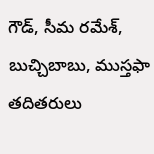గౌడ్, సీమ రమేశ్, బుచ్చిబాబు, ముస్తఫా తదితరులు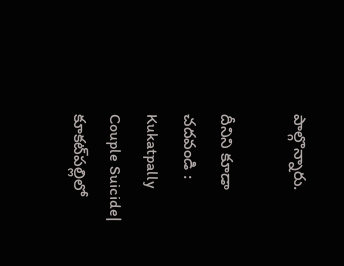పాల్గొన్నారు.

దీనిని కూడా చదవండి : Kukatpally Couple Suicide| కూకట్‌పల్లిలో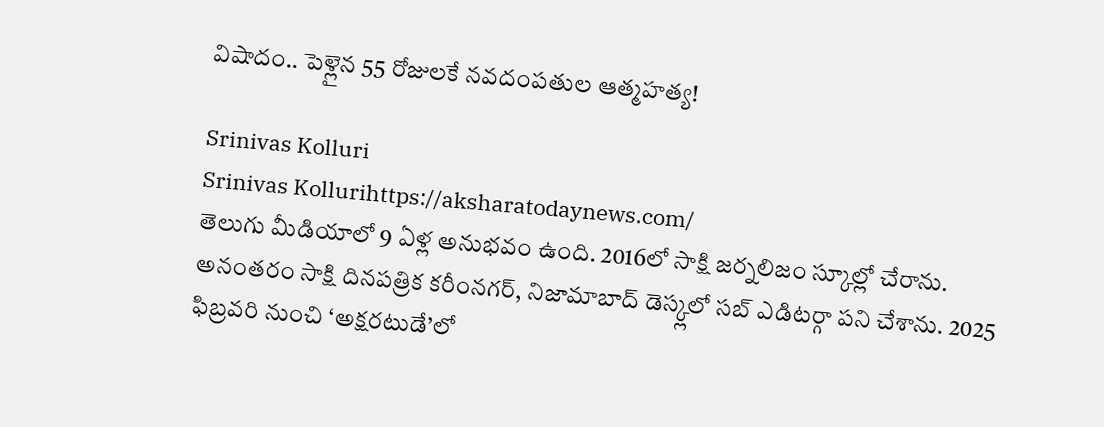విషాదం.. పెళ్లైన 55 రోజులకే నవదంపతుల ఆత్మహత్య!

Srinivas Kolluri
Srinivas Kollurihttps://aksharatodaynews.com/
తెలుగు మీడియాలో 9 ఏళ్ల అనుభవం ఉంది. 2016లో సాక్షి జర్నలిజం స్కూల్లో చేరాను. అనంతరం సాక్షి దినపత్రిక కరీంనగర్, నిజామాబాద్ డెస్క్లలో సబ్ ఎడిటర్గా పని చేశాను. 2025 ఫిబ్రవరి నుంచి ‘అక్షరటుడే’లో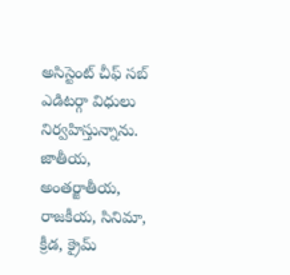అసిస్టెంట్ చీఫ్ సబ్ ఎడిటర్గా విధులు నిర్వహిస్తున్నాను. జాతీయ, అంతర్జాతీయ, రాజకీయ, సినిమా, క్రీడ, క్రైమ్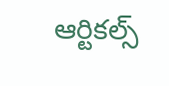ఆర్టికల్స్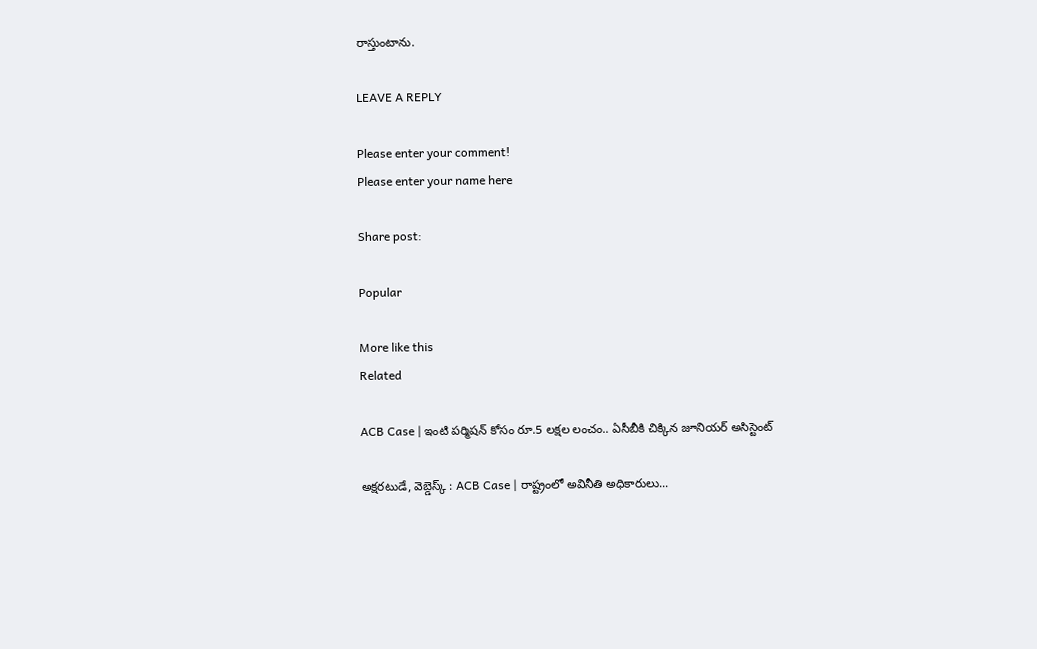రాస్తుంటాను.

LEAVE A REPLY

Please enter your comment!
Please enter your name here

Share post:

Popular

More like this
Related

ACB Case | ఇంటి పర్మిషన్ కోసం రూ.5 లక్షల లంచం.. ఏసీబీకి చిక్కిన జూనియర్ అసిస్టెంట్

అక్షరటుడే, వెబ్డెస్క్ : ACB Case | రాష్ట్రంలో అవినీతి అధికారులు...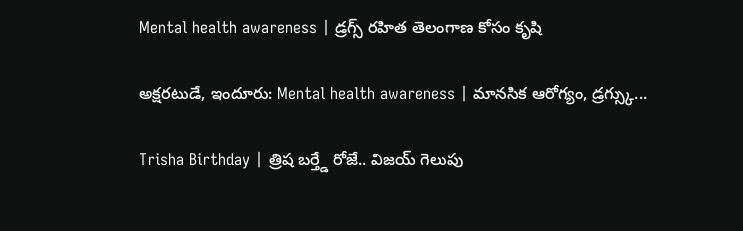Mental health awareness | డ్రగ్స్ రహిత తెలంగాణ కోసం కృషి

అక్షరటుడే, ఇందూరు: Mental health awareness | మానసిక ఆరోగ్యం, డ్రగ్స్కు...

Trisha Birthday | త్రిష బర్త్డే రోజే.. విజయ్ గెలుపు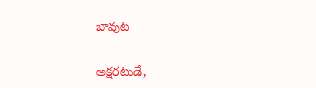బావుట

అక్షరటుడే,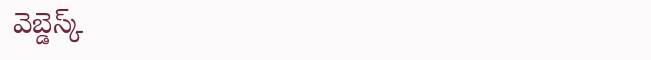వెబ్డెస్క్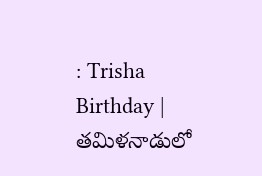: Trisha Birthday | తమిళనాడులో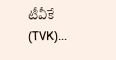టీవీకే (TVK)...